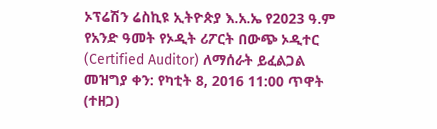ኦፕሬሽን ሬስኪዩ ኢትዮጵያ እ.አ.ኤ የ2023 ዓ.ም የአንድ ዓመት የኦዲት ሪፖርት በውጭ ኦዲተር (Certified Auditor) ለማሰራት ይፈልጋል
መዝግያ ቀን: የካቲት 8, 2016 11:00 ጥዋት (ተዘጋ)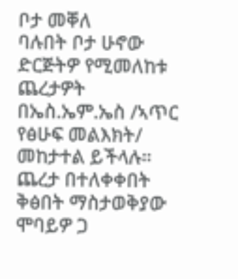ቦታ መቐለ
ባሉበት ቦታ ሁኖው ድርጅትዎ የሚመለከቱ ጨረታዎት በኤስ.ኤም.ኤስ /ኣጥር የፅሁፍ መልእክት/ መከታተል ይችላሉ።
ጨረታ በተለቀቀበት ቅፅበት ማስታወቅያው ሞባይዎ ጋ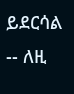ይደርሳል -- ለዚ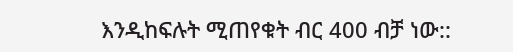እንዲከፍሉት ሚጠየቁት ብር 400 ብቻ ነው::